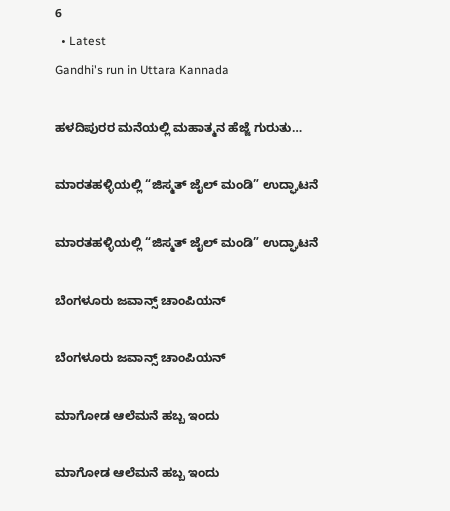6
  • Latest
Gandhi's run in Uttara Kannada

ಹಳದಿಪುರರ ಮನೆಯಲ್ಲಿ ಮಹಾತ್ಮನ ಹೆಜ್ಜೆ ಗುರುತು…

ಮಾರತಹಳ್ಳಿಯಲ್ಲಿ “ಜಿಸ್ಮತ್ ಜೈಲ್ ಮಂಡಿ” ಉದ್ಘಾಟನೆ

ಮಾರತಹಳ್ಳಿಯಲ್ಲಿ “ಜಿಸ್ಮತ್ ಜೈಲ್ ಮಂಡಿ” ಉದ್ಘಾಟನೆ

ಬೆಂಗಳೂರು ಜವಾನ್ಸ್ ಚಾಂಪಿಯನ್

ಬೆಂಗಳೂರು ಜವಾನ್ಸ್ ಚಾಂಪಿಯನ್

ಮಾಗೋಡ ಆಲೆಮನೆ ಹಬ್ಬ ಇಂದು

ಮಾಗೋಡ ಆಲೆಮನೆ ಹಬ್ಬ ಇಂದು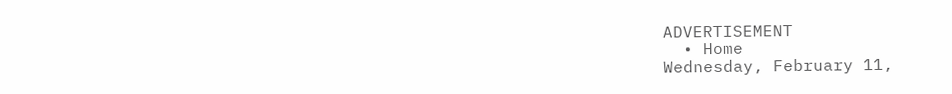ADVERTISEMENT
  • Home
Wednesday, February 11,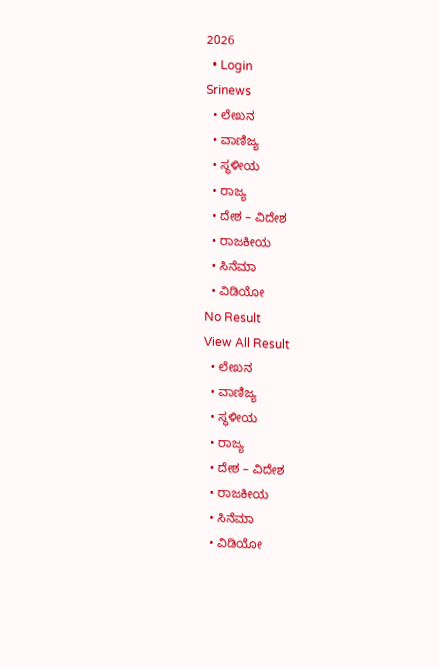2026
  • Login
Srinews
  • ಲೇಖನ
  • ವಾಣಿಜ್ಯ
  • ಸ್ಥಳೀಯ
  • ರಾಜ್ಯ
  • ದೇಶ – ವಿದೇಶ
  • ರಾಜಕೀಯ
  • ಸಿನೆಮಾ
  • ವಿಡಿಯೋ
No Result
View All Result
  • ಲೇಖನ
  • ವಾಣಿಜ್ಯ
  • ಸ್ಥಳೀಯ
  • ರಾಜ್ಯ
  • ದೇಶ – ವಿದೇಶ
  • ರಾಜಕೀಯ
  • ಸಿನೆಮಾ
  • ವಿಡಿಯೋ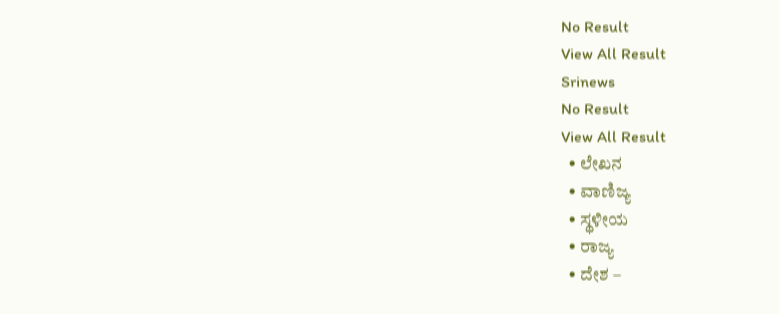No Result
View All Result
Srinews
No Result
View All Result
  • ಲೇಖನ
  • ವಾಣಿಜ್ಯ
  • ಸ್ಥಳೀಯ
  • ರಾಜ್ಯ
  • ದೇಶ –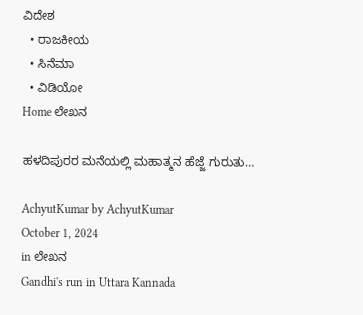ವಿದೇಶ
  • ರಾಜಕೀಯ
  • ಸಿನೆಮಾ
  • ವಿಡಿಯೋ
Home ಲೇಖನ

ಹಳದಿಪುರರ ಮನೆಯಲ್ಲಿ ಮಹಾತ್ಮನ ಹೆಜ್ಜೆ ಗುರುತು…

AchyutKumar by AchyutKumar
October 1, 2024
in ಲೇಖನ
Gandhi's run in Uttara Kannada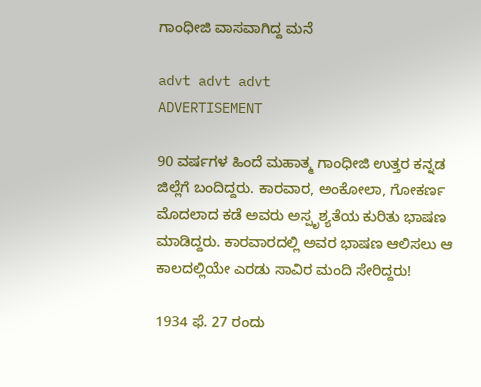ಗಾಂಧೀಜಿ ವಾಸವಾಗಿದ್ದ ಮನೆ

advt advt advt
ADVERTISEMENT

90 ವರ್ಷಗಳ ಹಿಂದೆ ಮಹಾತ್ಮ ಗಾಂಧೀಜಿ ಉತ್ತರ ಕನ್ನಡ ಜಿಲ್ಲೆಗೆ ಬಂದಿದ್ದರು. ಕಾರವಾರ, ಅಂಕೋಲಾ, ಗೋಕರ್ಣ ಮೊದಲಾದ ಕಡೆ ಅವರು ಅಸ್ಪೃಶ್ಯತೆಯ ಕುರಿತು ಭಾಷಣ ಮಾಡಿದ್ದರು. ಕಾರವಾರದಲ್ಲಿ ಅವರ ಭಾಷಣ ಆಲಿಸಲು ಆ ಕಾಲದಲ್ಲಿಯೇ ಎರಡು ಸಾವಿರ ಮಂದಿ ಸೇರಿದ್ದರು!

1934 ಫೆ. 27 ರಂದು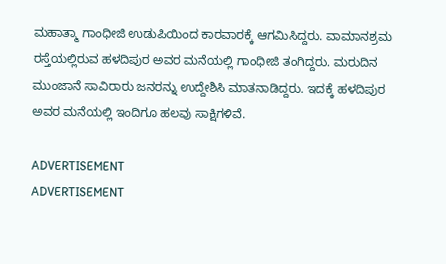ಮಹಾತ್ಮಾ ಗಾಂಧೀಜಿ ಉಡುಪಿಯಿಂದ ಕಾರವಾರಕ್ಕೆ ಆಗಮಿಸಿದ್ದರು. ವಾಮಾನಶ್ರಮ ರಸ್ತೆಯಲ್ಲಿರುವ ಹಳದಿಪುರ ಅವರ ಮನೆಯಲ್ಲಿ ಗಾಂಧೀಜಿ ತಂಗಿದ್ದರು. ಮರುದಿನ ಮುಂಜಾನೆ ಸಾವಿರಾರು ಜನರನ್ನು ಉದ್ದೇಶಿಸಿ ಮಾತನಾಡಿದ್ದರು. ಇದಕ್ಕೆ ಹಳದಿಪುರ ಅವರ ಮನೆಯಲ್ಲಿ ಇಂದಿಗೂ ಹಲವು ಸಾಕ್ಷಿಗಳಿವೆ.

ADVERTISEMENT
ADVERTISEMENT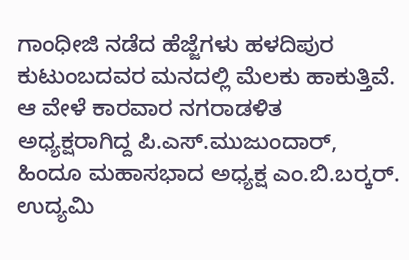ಗಾಂಧೀಜಿ ನಡೆದ ಹೆಜ್ಜೆಗಳು ಹಳದಿಪುರ ಕುಟುಂಬದವರ ಮನದಲ್ಲಿ ಮೆಲಕು ಹಾಕುತ್ತಿವೆ. ಆ ವೇಳೆ ಕಾರವಾರ ನಗರಾಡಳಿತ ಅಧ್ಯಕ್ಷರಾಗಿದ್ದ ಪಿ.ಎಸ್.ಮುಜುಂದಾರ್, ಹಿಂದೂ ಮಹಾಸಭಾದ ಅಧ್ಯಕ್ಷ ಎಂ.ಬಿ.ಬರ‍್ಕರ್. ಉದ್ಯಮಿ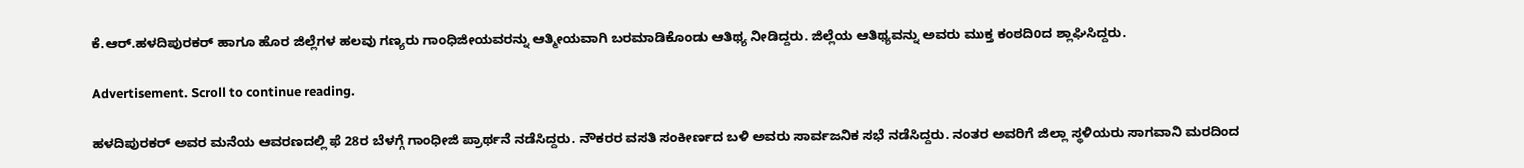ಕೆ.ಆರ್.ಹಳದಿಪುರಕರ್ ಹಾಗೂ ಹೊರ ಜಿಲ್ಲೆಗಳ ಹಲವು ಗಣ್ಯರು ಗಾಂಧಿಜೀಯವರನ್ನು ಆತ್ಮೀಯವಾಗಿ ಬರಮಾಡಿಕೊಂಡು ಆತಿಥ್ಯ ನೀಡಿದ್ದರು. ಜಿಲ್ಲೆಯ ಆತಿಥ್ಯವನ್ನು ಅವರು ಮುಕ್ತ ಕಂಠದಿoದ ಶ್ಲಾಘಿಸಿದ್ದರು.

Advertisement. Scroll to continue reading.

ಹಳದಿಪುರಕರ್ ಅವರ ಮನೆಯ ಆವರಣದಲ್ಲಿ ಫೆ 28ರ ಬೆಳಗ್ಗೆ ಗಾಂಧೀಜಿ ಪ್ರಾರ್ಥನೆ ನಡೆಸಿದ್ದರು. ನೌಕರರ ವಸತಿ ಸಂಕೀರ್ಣದ ಬಳಿ ಅವರು ಸಾರ್ವಜನಿಕ ಸಭೆ ನಡೆಸಿದ್ದರು. ನಂತರ ಅವರಿಗೆ ಜಿಲ್ಲಾ ಸ್ಥಳಿಯರು ಸಾಗವಾನಿ ಮರದಿಂದ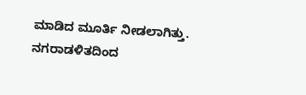ಮಾಡಿದ ಮೂರ್ತಿ ನೀಡಲಾಗಿತ್ತು. ನಗರಾಡಳಿತದಿಂದ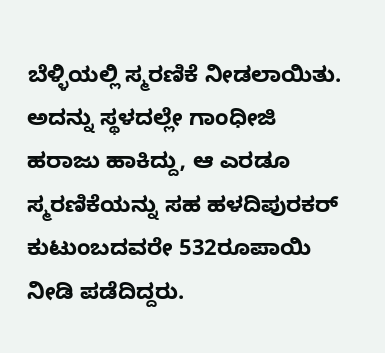ಬೆಳ್ಳಿಯಲ್ಲಿ ಸ್ಮರಣಿಕೆ ನೀಡಲಾಯಿತು. ಅದನ್ನು ಸ್ಥಳದಲ್ಲೇ ಗಾಂಧೀಜಿ ಹರಾಜು ಹಾಕಿದ್ದು, ಆ ಎರಡೂ ಸ್ಮರಣಿಕೆಯನ್ನು ಸಹ ಹಳದಿಪುರಕರ್ ಕುಟುಂಬದವರೇ 532ರೂಪಾಯಿ ನೀಡಿ ಪಡೆದಿದ್ದರು.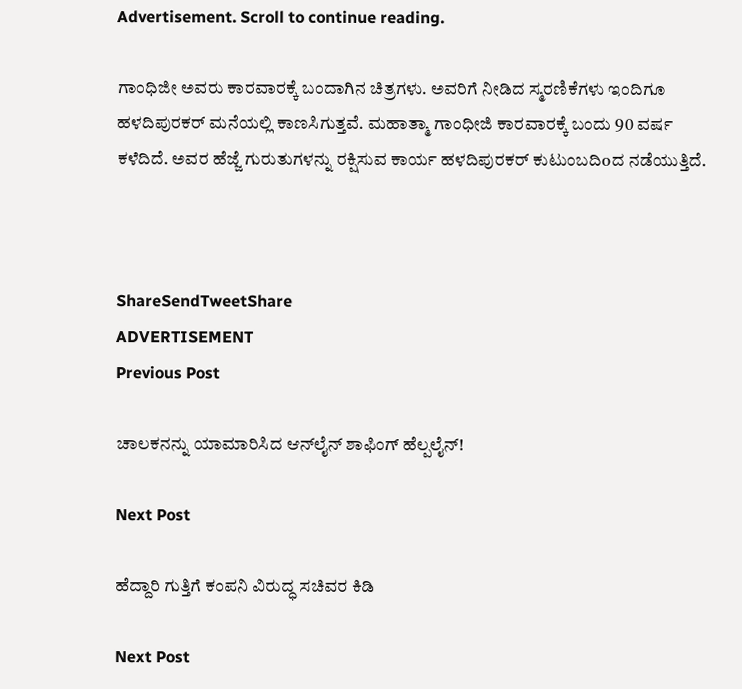Advertisement. Scroll to continue reading.

ಗಾಂಧಿಜೀ ಅವರು ಕಾರವಾರಕ್ಕೆ ಬಂದಾಗಿನ ಚಿತ್ರಗಳು. ಅವರಿಗೆ ನೀಡಿದ ಸ್ಮರಣಿಕೆಗಳು ಇಂದಿಗೂ ಹಳದಿಪುರಕರ್ ಮನೆಯಲ್ಲಿ ಕಾಣಸಿಗುತ್ತವೆ. ಮಹಾತ್ಮಾ ಗಾಂಧೀಜಿ ಕಾರವಾರಕ್ಕೆ ಬಂದು 90 ವರ್ಷ ಕಳೆದಿದೆ. ಅವರ ಹೆಜ್ಜೆ ಗುರುತುಗಳನ್ನು ರಕ್ಷಿಸುವ ಕಾರ್ಯ ಹಳದಿಪುರಕರ್ ಕುಟುಂಬದಿoದ ನಡೆಯುತ್ತಿದೆ.



ShareSendTweetShare
ADVERTISEMENT
Previous Post

ಚಾಲಕನನ್ನು ಯಾಮಾರಿಸಿದ ಆನ್‌ಲೈನ್ ಶಾಫಿಂಗ್ ಹೆಲ್ಪಲೈನ್!

Next Post

ಹೆದ್ದಾರಿ ಗುತ್ತಿಗೆ ಕಂಪನಿ ವಿರುದ್ಧ ಸಚಿವರ ಕಿಡಿ

Next Post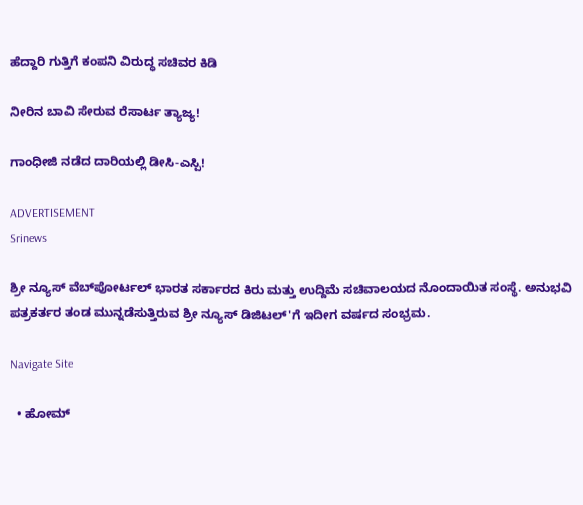ಹೆದ್ದಾರಿ ಗುತ್ತಿಗೆ ಕಂಪನಿ ವಿರುದ್ಧ ಸಚಿವರ ಕಿಡಿ

ನೀರಿನ ಬಾವಿ ಸೇರುವ ರೆಸಾರ್ಟ ತ್ಯಾಜ್ಯ!

ಗಾಂಧೀಜಿ ನಡೆದ ದಾರಿಯಲ್ಲಿ ಡೀಸಿ-ಎಸ್ಪಿ!

ADVERTISEMENT
Srinews

ಶ್ರೀ ನ್ಯೂಸ್ ವೆಬ್‌ಪೋರ್ಟಲ್ ಭಾರತ ಸರ್ಕಾರದ ಕಿರು ಮತ್ತು ಉದ್ದಿಮೆ ಸಚಿವಾಲಯದ ನೊಂದಾಯಿತ ಸಂಸ್ಥೆ. ಅನುಭವಿ ಪತ್ರಕರ್ತರ ತಂಡ ಮುನ್ನಡೆಸುತ್ತಿರುವ ಶ್ರೀ ನ್ಯೂಸ್ ಡಿಜಿಟಲ್'ಗೆ ಇದೀಗ ವರ್ಷದ ಸಂಭ್ರಮ.

Navigate Site

  • ಹೋಮ್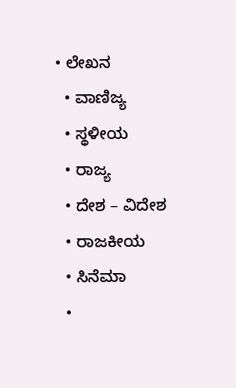• ಲೇಖನ
  • ವಾಣಿಜ್ಯ
  • ಸ್ಥಳೀಯ
  • ರಾಜ್ಯ
  • ದೇಶ – ವಿದೇಶ
  • ರಾಜಕೀಯ
  • ಸಿನೆಮಾ
  •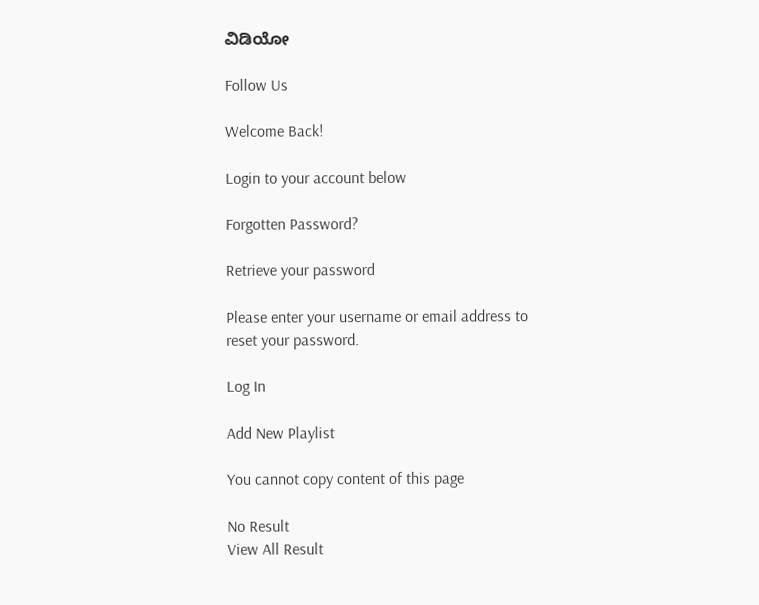ವಿಡಿಯೋ

Follow Us

Welcome Back!

Login to your account below

Forgotten Password?

Retrieve your password

Please enter your username or email address to reset your password.

Log In

Add New Playlist

You cannot copy content of this page

No Result
View All Result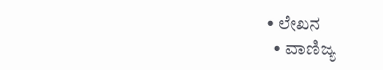• ಲೇಖನ
  • ವಾಣಿಜ್ಯ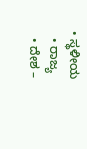• ಸ್ಥಳೀಯ
  • ರಾಜ್ಯ
  • ದೇಶ –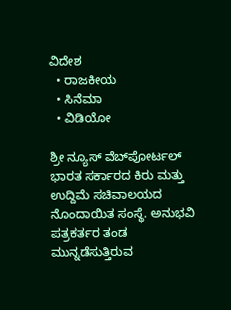ವಿದೇಶ
  • ರಾಜಕೀಯ
  • ಸಿನೆಮಾ
  • ವಿಡಿಯೋ

ಶ್ರೀ ನ್ಯೂಸ್ ವೆಬ್‌ಪೋರ್ಟಲ್ ಭಾರತ ಸರ್ಕಾರದ ಕಿರು ಮತ್ತು ಉದ್ದಿಮೆ ಸಚಿವಾಲಯದ ನೊಂದಾಯಿತ ಸಂಸ್ಥೆ. ಅನುಭವಿ ಪತ್ರಕರ್ತರ ತಂಡ ಮುನ್ನಡೆಸುತ್ತಿರುವ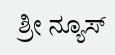ಶ್ರೀ ನ್ಯೂಸ್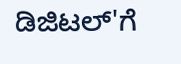ಡಿಜಿಟಲ್'ಗೆ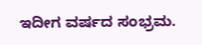ಇದೀಗ ವರ್ಷದ ಸಂಭ್ರಮ.